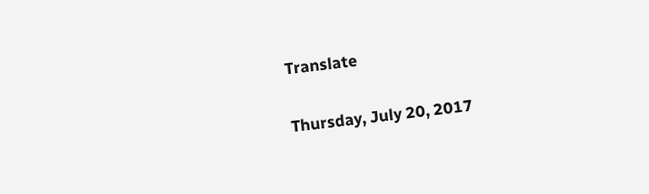Translate

Thursday, July 20, 2017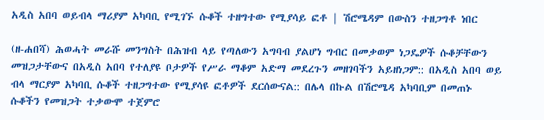አዲስ አበባ ወይብላ ማሪያም አካባቢ የሚገኙ ሱቆች ተዘግተው የሚያሳይ ፎቶ | ሽሮሜዳም በውስን ተዘጋግቶ ነበር

(ዘ-ሐበሻ) ሕወሓት መራሹ መንግስት በሕዝብ ላይ የጣለውን አግባብ ያልሆነ ግብር በመቃወም ነጋዴዎች ሱቆቻቸውን መዝጋታቸውና በአዲስ አበባ የተለያዩ ቦታዎች የሥራ ማቆም አድማ መደረጉን መዘገባችን አይዘነጋም:: በአዲስ አበባ ወይ ብላ ማርያም አካባቢ ሱቆች ተዘጋግተው የሚያሳዩ ፎቶዎች ደርሰውናል:: በሌላ በኩል በሽሮሜዳ አካባቢም በመጠኑ ሱቆችን የመዝጋት ተቃውሞ ተጀምሮ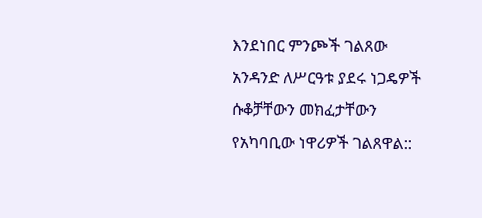እንደነበር ምንጮች ገልጸው አንዳንድ ለሥርዓቱ ያደሩ ነጋዴዎች ሱቆቻቸውን መክፈታቸውን የአካባቢው ነዋሪዎች ገልጸዋል::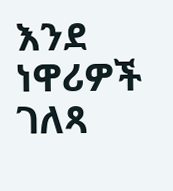እንደ ነዋሪዎች ገለጻ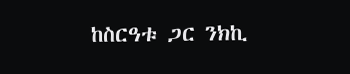ከስርዓቱ ጋር ንክኪ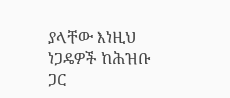ያላቸው እነዚህ ነጋዴዎች ከሕዝቡ ጋር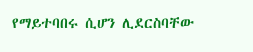የማይተባበሩ ሲሆን ሊደርስባቸው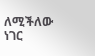ለሚችለው ነገር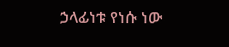ኃላፊነቱ የነሱ ነው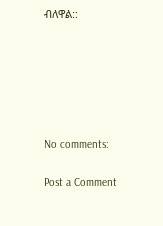ብለዋል::






No comments:

Post a Comment